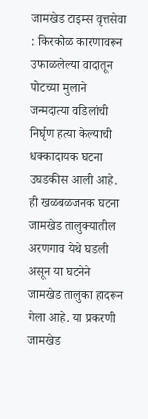जामखेड टाइम्स वृत्तसेवा : किरकोळ कारणावरून उफाळलेल्या वादातून पोटच्या मुलाने जन्मदात्या वडिलांची निर्घृण हत्या केल्याची धक्कादायक घटना उघडकीस आली आहे. ही खळबळजनक घटना जामखेड तालुक्यातील अरणगाव येथे घडली असून या घटनेने जामखेड तालुका हादरून गेला आहे. या प्रकरणी जामखेड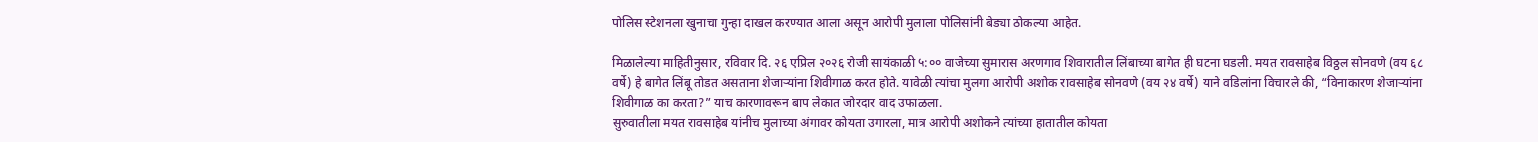पोलिस स्टेशनला खुनाचा गुन्हा दाखल करण्यात आला असून आरोपी मुलाला पोलिसांनी बेड्या ठोकल्या आहेत.

मिळालेल्या माहितीनुसार, रविवार दि. २६ एप्रिल २०२६ रोजी सायंकाळी ५:०० वाजेच्या सुमारास अरणगाव शिवारातील लिंबाच्या बागेत ही घटना घडली. मयत रावसाहेब विठ्ठल सोनवणे (वय ६८ वर्षे) हे बागेत लिंबू तोडत असताना शेजाऱ्यांना शिवीगाळ करत होते. यावेळी त्यांचा मुलगा आरोपी अशोक रावसाहेब सोनवणे (वय २४ वर्षे) याने वडिलांना विचारले की, “विनाकारण शेजाऱ्यांना शिवीगाळ का करता?” याच कारणावरून बाप लेकात जोरदार वाद उफाळला.
सुरुवातीला मयत रावसाहेब यांनीच मुलाच्या अंगावर कोयता उगारला, मात्र आरोपी अशोकने त्यांच्या हातातील कोयता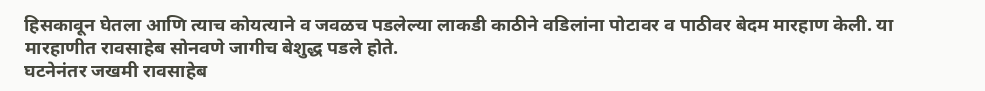हिसकावून घेतला आणि त्याच कोयत्याने व जवळच पडलेल्या लाकडी काठीने वडिलांना पोटावर व पाठीवर बेदम मारहाण केली. या मारहाणीत रावसाहेब सोनवणे जागीच बेशुद्ध पडले होते.
घटनेनंतर जखमी रावसाहेब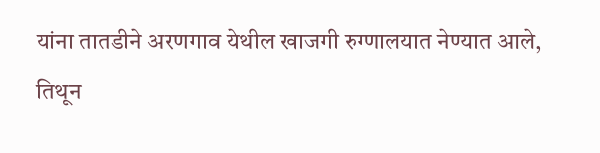यांना तातडीने अरणगाव येथील खाजगी रुग्णालयात नेण्यात आले, तिथून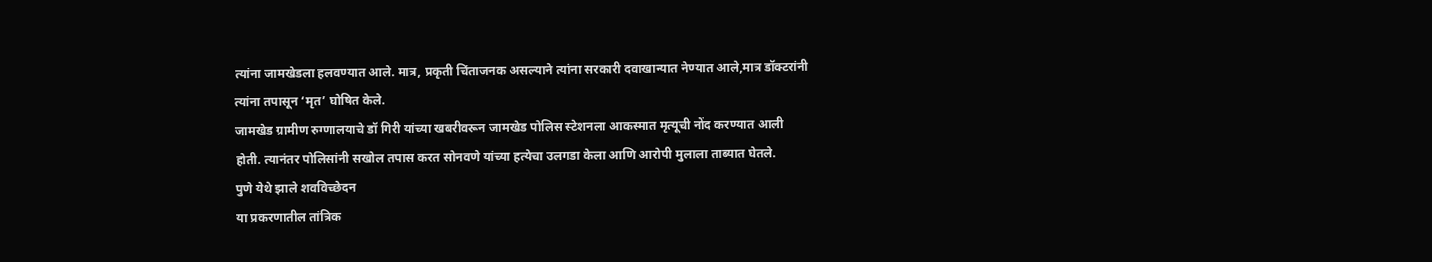त्यांना जामखेडला हलवण्यात आले. मात्र, प्रकृती चिंताजनक असल्याने त्यांना सरकारी दवाखान्यात नेण्यात आले,मात्र डॉक्टरांनी त्यांना तपासून ‘मृत’ घोषित केले.
जामखेड ग्रामीण रुग्णालयाचे डॉ गिरी यांच्या खबरीवरून जामखेड पोलिस स्टेशनला आकस्मात मृत्यूची नोंद करण्यात आली होती. त्यानंतर पोलिसांनी सखोल तपास करत सोनवणे यांच्या हत्येचा उलगडा केला आणि आरोपी मुलाला ताब्यात घेतले.
पुणे येथे झाले शवविच्छेदन
या प्रकरणातील तांत्रिक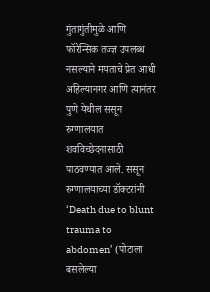गुंतागुंतीमुळे आणि फॉरेन्सिक तज्ज्ञ उपलब्ध नसल्याने मयताचे प्रेत आधी अहिल्यानगर आणि त्यानंतर पुणे येथील ससून रुग्णालयात शवविच्छेदनासाठी पाठवण्यात आले. ससून रुग्णालयाच्या डॉक्टरांनी ‘Death due to blunt trauma to abdomen’ (पोटाला बसलेल्या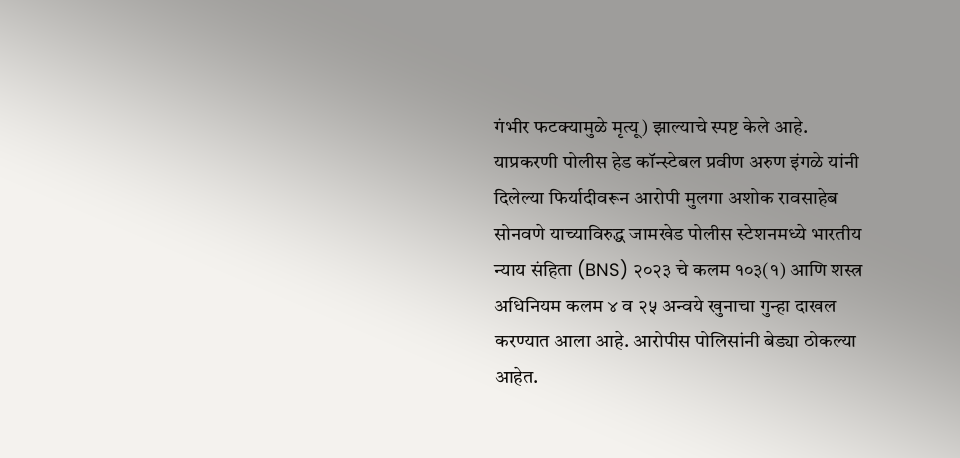गंभीर फटक्यामुळे मृत्यू) झाल्याचे स्पष्ट केले आहे.
याप्रकरणी पोलीस हेड कॉन्स्टेबल प्रवीण अरुण इंगळे यांनी दिलेल्या फिर्यादीवरून आरोपी मुलगा अशोक रावसाहेब सोनवणे याच्याविरुद्ध जामखेड पोलीस स्टेशनमध्ये भारतीय न्याय संहिता (BNS) २०२३ चे कलम १०३(१) आणि शस्त्र अधिनियम कलम ४ व २५ अन्वये खुनाचा गुन्हा दाखल करण्यात आला आहे. आरोपीस पोलिसांनी बेड्या ठोकल्या आहेत.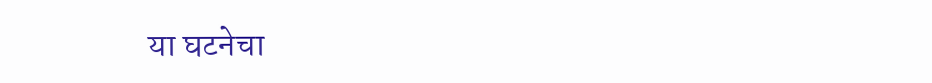या घटनेचा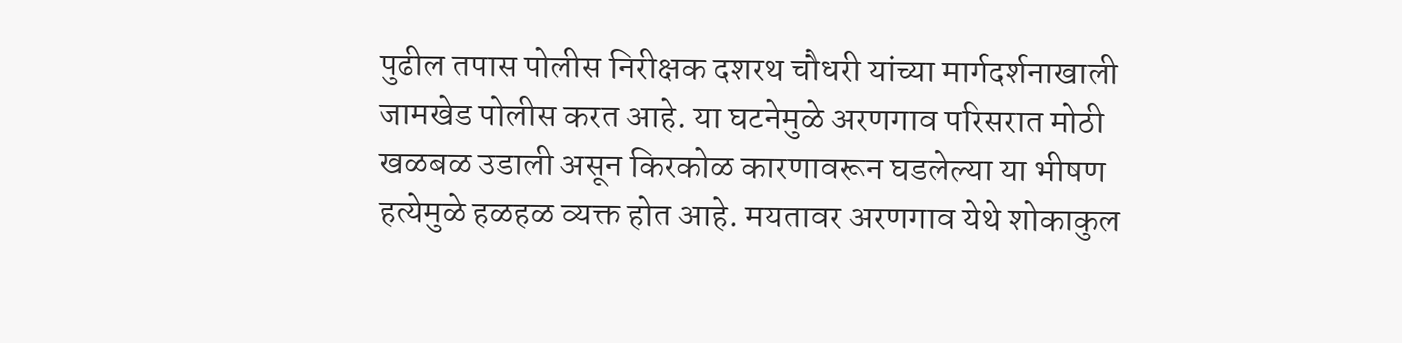पुढील तपास पोलीस निरीक्षक दशरथ चौधरी यांच्या मार्गदर्शनाखाली जामखेड पोलीस करत आहे. या घटनेमुळे अरणगाव परिसरात मोठी खळबळ उडाली असून किरकोळ कारणावरून घडलेल्या या भीषण हत्येमुळे हळहळ व्यक्त होत आहे. मयतावर अरणगाव येथे शोकाकुल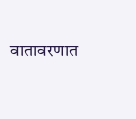वातावरणात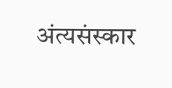अंत्यसंस्कार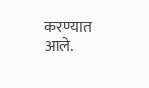करण्यात आले.